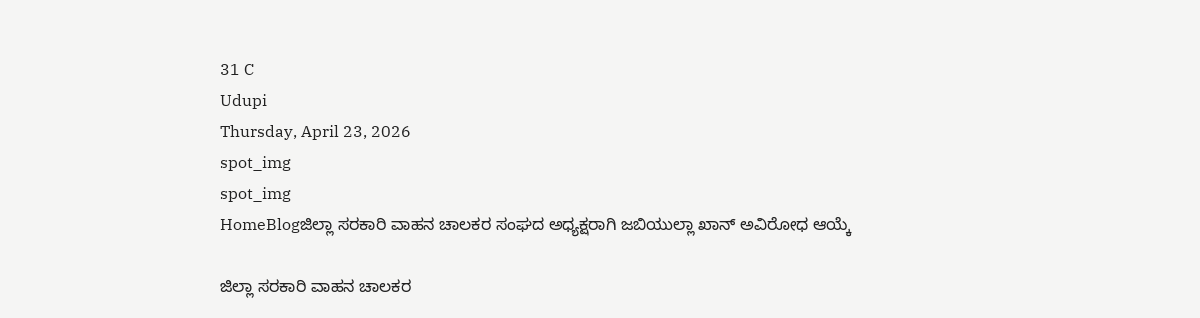31 C
Udupi
Thursday, April 23, 2026
spot_img
spot_img
HomeBlogಜಿಲ್ಲಾ ಸರಕಾರಿ ವಾಹನ ಚಾಲಕರ ಸಂಘದ ಅಧ್ಯಕ್ಷರಾಗಿ ಜಬಿಯುಲ್ಲಾ ಖಾನ್ ಅವಿರೋಧ ಆಯ್ಕೆ

ಜಿಲ್ಲಾ ಸರಕಾರಿ ವಾಹನ ಚಾಲಕರ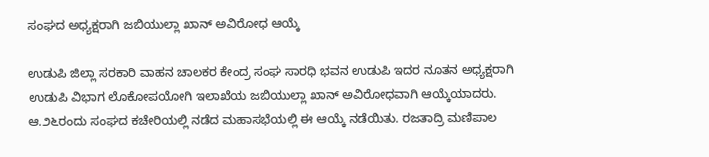ಸಂಘದ ಅಧ್ಯಕ್ಷರಾಗಿ ಜಬಿಯುಲ್ಲಾ ಖಾನ್ ಅವಿರೋಧ ಆಯ್ಕೆ

ಉಡುಪಿ ಜಿಲ್ಲಾ ಸರಕಾರಿ ವಾಹನ ಚಾಲಕರ ಕೇಂದ್ರ ಸಂಘ ಸಾರಧಿ ಭವನ ಉಡುಪಿ ಇದರ ನೂತನ ಅಧ್ಯಕ್ಷರಾಗಿ ಉಡುಪಿ ವಿಭಾಗ ಲೊಕೋಪಯೋಗಿ ಇಲಾಖೆಯ ಜಬಿಯುಲ್ಲಾ ಖಾನ್ ಅವಿರೋಧವಾಗಿ ಆಯ್ಕೆಯಾದರು. ಆ.೨೬ರಂದು ಸಂಘದ ಕಚೇರಿಯಲ್ಲಿ ನಡೆದ ಮಹಾಸಭೆಯಲ್ಲಿ ಈ ಆಯ್ಕೆ ನಡೆಯಿತು. ರಜತಾದ್ರಿ ಮಣಿಪಾಲ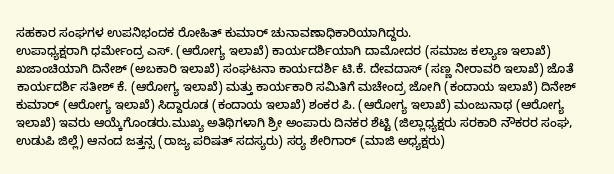ಸಹಕಾರ ಸಂಘಗಳ ಉಪನಿಭಂದಕ ರೋಹಿತ್ ಕುಮಾರ್ ಚುನಾವಣಾಧಿಕಾರಿಯಾಗಿದ್ದರು.
ಉಪಾಧ್ಯಕ್ಷರಾಗಿ ಧರ್ಮೇಂದ್ರ ಎಸ್. (ಆರೋಗ್ಯ ಇಲಾಖೆ) ಕಾರ್ಯದರ್ಶಿಯಾಗಿ ದಾಮೋದರ (ಸಮಾಜ ಕಲ್ಯಾಣ ಇಲಾಖೆ) ಖಜಾಂಚಿಯಾಗಿ ದಿನೇಶ್ (ಅಬಕಾರಿ ಇಲಾಖೆ) ಸಂಘಟನಾ ಕಾರ್ಯದರ್ಶಿ ಟಿ.ಕೆ. ದೇವದಾಸ್ (ಸಣ್ಣ ನೀರಾವರಿ ಇಲಾಖೆ) ಜೊತೆ ಕಾರ್ಯದರ್ಶಿ ಸತೀಶ್ ಕೆ. (ಆರೋಗ್ಯ ಇಲಾಖೆ) ಮತ್ತು ಕಾರ್ಯಕಾರಿ ಸಮಿತಿಗೆ ಮಚೇಂದ್ರ ಜೋಗಿ (ಕಂದಾಯ ಇಲಾಖೆ) ದಿನೇಶ್ ಕುಮಾರ್ (ಆರೋಗ್ಯ ಇಲಾಖೆ) ಸಿದ್ದಾರೂಡ (ಕಂದಾಯ ಇಲಾಖೆ) ಶಂಕರ ಪಿ. (ಆರೋಗ್ಯ ಇಲಾಖೆ) ಮಂಜುನಾಥ (ಆರೋಗ್ಯ ಇಲಾಖೆ) ಇವರು ಆಯ್ಕೆಗೊಂಡರು.ಮುಖ್ಯ ಅತಿಥಿಗಳಾಗಿ ಶ್ರೀ ಅಂಪಾರು ದಿನಕರ ಶೆಟ್ಟಿ (ಜಿಲ್ಲಾಧ್ಯಕ್ಷರು ಸರಕಾರಿ ನೌಕರರ ಸಂಘ, ಉಡುಪಿ ಜಿಲ್ಲೆ) ಆನಂದ ಜತ್ತನ್ಸ (ರಾಜ್ಯ ಪರಿಷತ್ ಸದಸ್ಯರು) ಸರ‍್ಯ ಶೇರಿಗಾರ್ (ಮಾಜಿ ಅಧ್ಯಕ್ಷರು)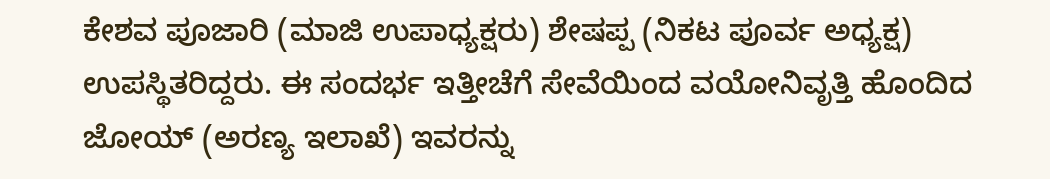ಕೇಶವ ಪೂಜಾರಿ (ಮಾಜಿ ಉಪಾಧ್ಯಕ್ಷರು) ಶೇಷಪ್ಪ (ನಿಕಟ ಪೂರ್ವ ಅಧ್ಯಕ್ಷ) ಉಪಸ್ಥಿತರಿದ್ದರು. ಈ ಸಂದರ್ಭ ಇತ್ತೀಚೆಗೆ ಸೇವೆಯಿಂದ ವಯೋನಿವೃತ್ತಿ ಹೊಂದಿದ ಜೋಯ್ (ಅರಣ್ಯ ಇಲಾಖೆ) ಇವರನ್ನು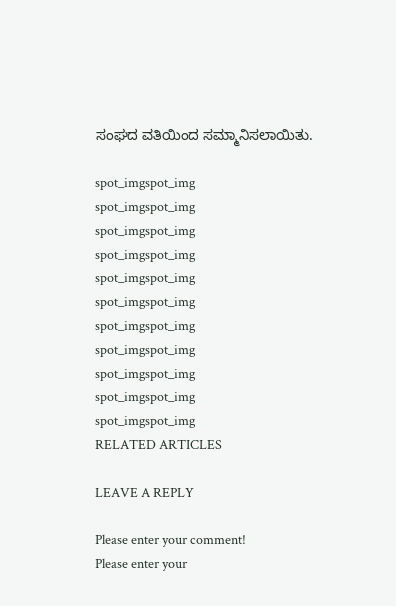ಸಂಘದ ವತಿಯಿಂದ ಸಮ್ಮಾನಿಸಲಾಯಿತು.

spot_imgspot_img
spot_imgspot_img
spot_imgspot_img
spot_imgspot_img
spot_imgspot_img
spot_imgspot_img
spot_imgspot_img
spot_imgspot_img
spot_imgspot_img
spot_imgspot_img
spot_imgspot_img
RELATED ARTICLES

LEAVE A REPLY

Please enter your comment!
Please enter your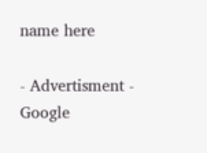name here

- Advertisment -
Google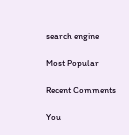search engine

Most Popular

Recent Comments

You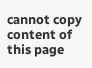cannot copy content of this page